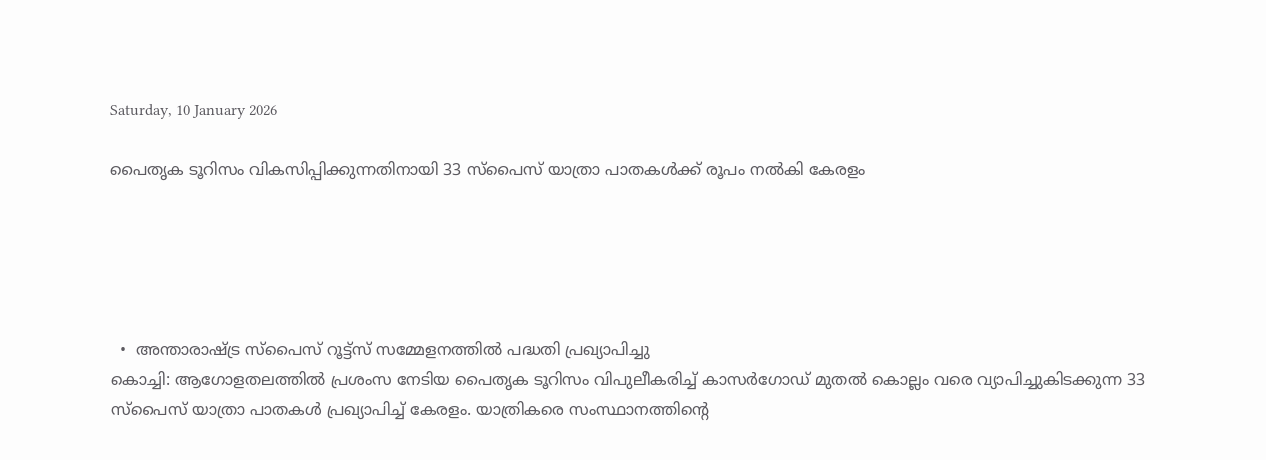Saturday, 10 January 2026

പൈതൃക ടൂറിസം വികസിപ്പിക്കുന്നതിനായി 33 സ്പൈസ് യാത്രാ പാതകള്‍ക്ക് രൂപം നല്‍കി കേരളം





  •  അന്താരാഷ്ട്ര സ്പൈസ് റൂട്ട്സ് സമ്മേളനത്തില്‍ പദ്ധതി പ്രഖ്യാപിച്ചു
കൊച്ചി: ആഗോളതലത്തില്‍ പ്രശംസ നേടിയ പൈതൃക ടൂറിസം വിപുലീകരിച്ച് കാസര്‍ഗോഡ് മുതല്‍ കൊല്ലം വരെ വ്യാപിച്ചുകിടക്കുന്ന 33 സ്പൈസ് യാത്രാ പാതകള്‍ പ്രഖ്യാപിച്ച് കേരളം. യാത്രികരെ സംസ്ഥാനത്തിന്‍റെ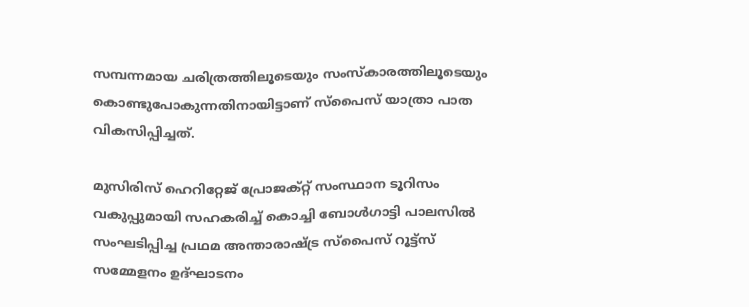സമ്പന്നമായ ചരിത്രത്തിലൂടെയും സംസ്കാരത്തിലൂടെയും കൊണ്ടുപോകുന്നതിനായിട്ടാണ് സ്പൈസ് യാത്രാ പാത വികസിപ്പിച്ചത്.

മുസിരിസ് ഹെറിറ്റേജ് പ്രോജക്റ്റ് സംസ്ഥാന ടൂറിസം വകുപ്പുമായി സഹകരിച്ച് കൊച്ചി ബോള്‍ഗാട്ടി പാലസില്‍ സംഘടിപ്പിച്ച പ്രഥമ അന്താരാഷ്ട്ര സ്പൈസ് റൂട്ട്സ് സമ്മേളനം ഉദ്ഘാടനം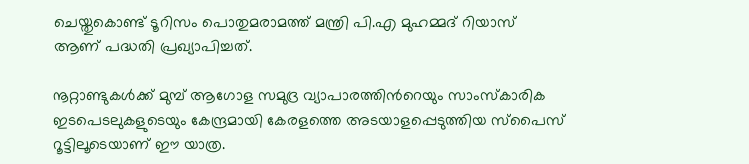ചെയ്തുകൊണ്ട് ടൂറിസം പൊതുമരാമത്ത് മന്ത്രി പി.എ മുഹമ്മദ് റിയാസ് ആണ് പദ്ധതി പ്രഖ്യാപിച്ചത്.

നൂറ്റാണ്ടുകള്‍ക്ക് മുമ്പ് ആഗോള സമുദ്ര വ്യാപാരത്തിന്‍റെയും സാംസ്കാരിക ഇടപെടലുകളുടെയും കേന്ദ്രമായി കേരളത്തെ അടയാളപ്പെടുത്തിയ സ്പൈസ് റൂട്ടിലൂടെയാണ് ഈ യാത്ര.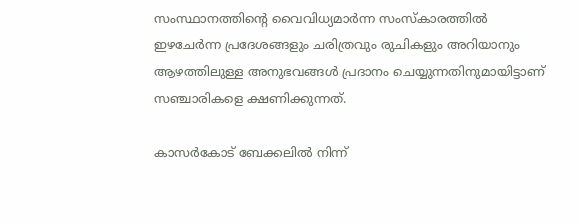സംസ്ഥാനത്തിന്‍റെ വൈവിധ്യമാര്‍ന്ന സംസ്കാരത്തില്‍ ഇഴചേര്‍ന്ന പ്രദേശങ്ങളും ചരിത്രവും രുചികളും അറിയാനും ആഴത്തിലുള്ള അനുഭവങ്ങള്‍ പ്രദാനം ചെയ്യുന്നതിനുമായിട്ടാണ് സഞ്ചാരികളെ ക്ഷണിക്കുന്നത്.

കാസര്‍കോട് ബേക്കലില്‍ നിന്ന്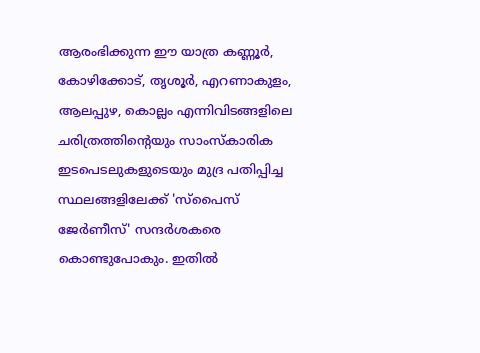ആരംഭിക്കുന്ന ഈ യാത്ര കണ്ണൂര്‍, കോഴിക്കോട്, തൃശൂര്‍, എറണാകുളം, ആലപ്പുഴ, കൊല്ലം എന്നിവിടങ്ങളിലെ ചരിത്രത്തിന്‍റെയും സാംസ്കാരിക ഇടപെടലുകളുടെയും മുദ്ര പതിപ്പിച്ച സ്ഥലങ്ങളിലേക്ക് 'സ്പൈസ് ജേര്‍ണീസ്' സന്ദര്‍ശകരെ കൊണ്ടുപോകും. ഇതില്‍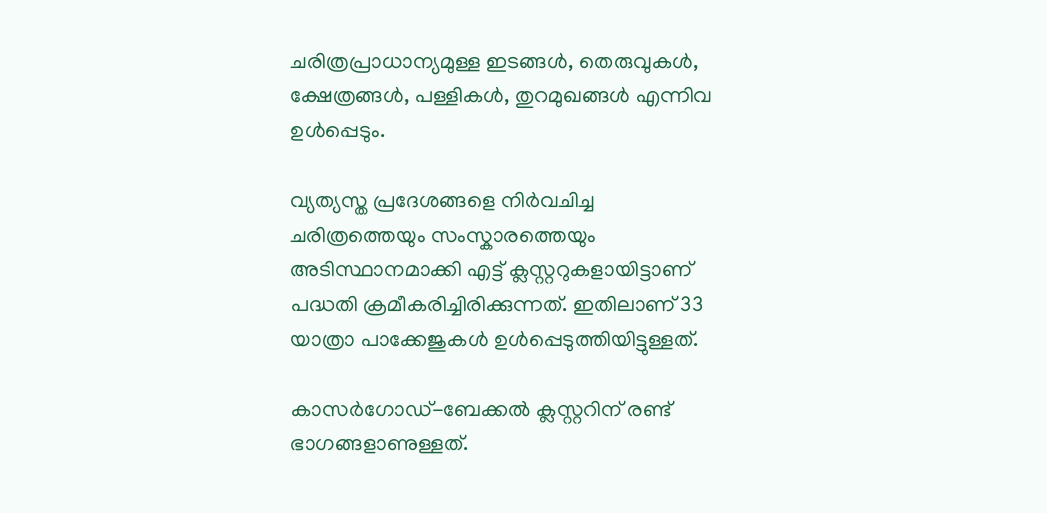ചരിത്രപ്രാധാന്യമുള്ള ഇടങ്ങള്‍, തെരുവുകള്‍, ക്ഷേത്രങ്ങള്‍, പള്ളികള്‍, തുറമുഖങ്ങള്‍ എന്നിവ ഉള്‍പ്പെടും.

വ്യത്യസ്ത പ്രദേശങ്ങളെ നിര്‍വചിച്ച ചരിത്രത്തെയും സംസ്കാരത്തെയും അടിസ്ഥാനമാക്കി എട്ട് ക്ലസ്റ്ററുകളായിട്ടാണ് പദ്ധതി ക്രമീകരിച്ചിരിക്കുന്നത്. ഇതിലാണ് 33 യാത്രാ പാക്കേജുകള്‍ ഉള്‍പ്പെടുത്തിയിട്ടുള്ളത്.

കാസര്‍ഗോഡ്-ബേക്കല്‍ ക്ലസ്റ്ററിന് രണ്ട് ഭാഗങ്ങളാണുള്ളത്.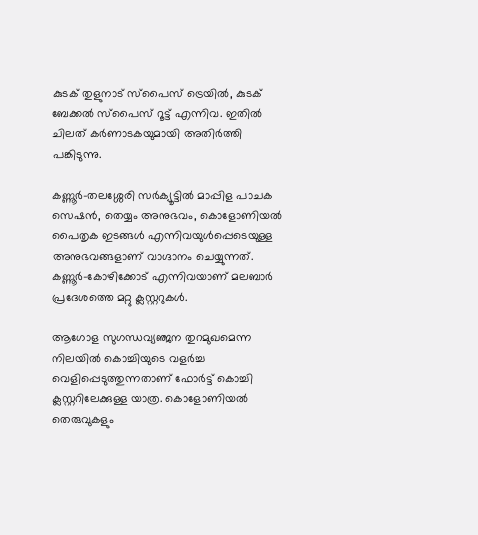കുടക് തുളുനാട് സ്പൈസ് ട്രെയില്‍, കുടക് ബേക്കല്‍ സ്പൈസ് റൂട്ട് എന്നിവ. ഇതില്‍ ചിലത് കര്‍ണാടകയുമായി അതിര്‍ത്തി പങ്കിടുന്നു.

കണ്ണൂര്‍-തലശ്ശേരി സര്‍ക്യൂട്ടില്‍ മാപ്പിള പാചക സെഷന്‍, തെയ്യം അനുഭവം, കൊളോണിയല്‍ പൈതൃക ഇടങ്ങള്‍ എന്നിവയുള്‍പ്പെടെയുള്ള അനുഭവങ്ങളാണ് വാഗ്ദാനം ചെയ്യുന്നത്. കണ്ണൂര്‍-കോഴിക്കോട് എന്നിവയാണ് മലബാര്‍ പ്രദേശത്തെ മറ്റു ക്ലസ്റ്ററുകള്‍.

ആഗോള സുഗന്ധവ്യഞ്ജന തുറമുഖമെന്ന നിലയില്‍ കൊച്ചിയുടെ വളര്‍ച്ച വെളിപ്പെടുത്തുന്നതാണ് ഫോര്‍ട്ട് കൊച്ചി ക്ലസ്റ്ററിലേക്കുള്ള യാത്ര. കൊളോണിയല്‍ തെരുവുകളും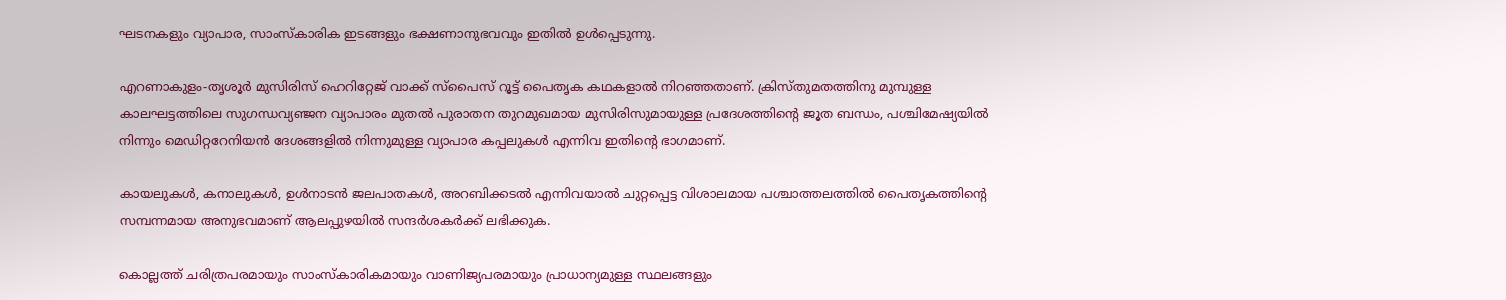ഘടനകളും വ്യാപാര, സാംസ്കാരിക ഇടങ്ങളും ഭക്ഷണാനുഭവവും ഇതില്‍ ഉള്‍പ്പെടുന്നു.

എറണാകുളം-തൃശൂര്‍ മുസിരിസ് ഹെറിറ്റേജ് വാക്ക് സ്പൈസ് റൂട്ട് പൈതൃക കഥകളാല്‍ നിറഞ്ഞതാണ്. ക്രിസ്തുമതത്തിനു മുമ്പുള്ള കാലഘട്ടത്തിലെ സുഗന്ധവ്യഞ്ജന വ്യാപാരം മുതല്‍ പുരാതന തുറമുഖമായ മുസിരിസുമായുള്ള പ്രദേശത്തിന്‍റെ ജൂത ബന്ധം, പശ്ചിമേഷ്യയില്‍ നിന്നും മെഡിറ്ററേനിയന്‍ ദേശങ്ങളില്‍ നിന്നുമുള്ള വ്യാപാര കപ്പലുകള്‍ എന്നിവ ഇതിന്‍റെ ഭാഗമാണ്.

കായലുകള്‍, കനാലുകള്‍, ഉള്‍നാടന്‍ ജലപാതകള്‍, അറബിക്കടല്‍ എന്നിവയാല്‍ ചുറ്റപ്പെട്ട വിശാലമായ പശ്ചാത്തലത്തില്‍ പൈതൃകത്തിന്‍റെ സമ്പന്നമായ അനുഭവമാണ് ആലപ്പുഴയില്‍ സന്ദര്‍ശകര്‍ക്ക് ലഭിക്കുക.

കൊല്ലത്ത് ചരിത്രപരമായും സാംസ്കാരികമായും വാണിജ്യപരമായും പ്രാധാന്യമുള്ള സ്ഥലങ്ങളും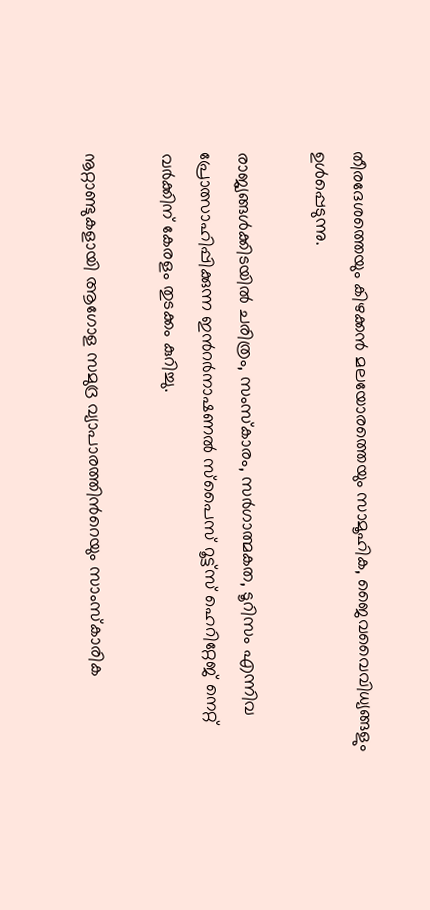തീരദേശത്തെയും കിഴക്കന്‍ മലയോരത്തെയും സാമൂഹിക, ജൈവവൈവിധ്യങ്ങളും ഉള്‍പ്പെടുന്നു.

രാജ്യങ്ങള്‍ക്കിടയില്‍ ചരിത്രം, സംസ്കാരം, സര്‍ഗാത്മകത, ടൂറിസം എന്നിവ പ്രോത്സാഹിപ്പിക്കുന്ന ഇന്‍റര്‍നാഷണല്‍ സ്പൈസ് റൂട്ട്സ് ഹെറിറ്റേജ് നെറ്റ് വര്‍ക്കിന് കേരളം തുടക്കം കുറിച്ചു.

നൂറ്റാണ്ടുകളായി ആഗോള സമുദ്ര വ്യാപാരത്തിന്‍റെയും സാംസ്കാരിക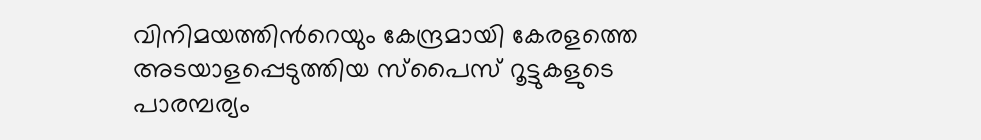വിനിമയത്തിന്‍റെയും കേന്ദ്രമായി കേരളത്തെ അടയാളപ്പെടുത്തിയ സ്പൈസ് റൂട്ടുകളുടെ പാരമ്പര്യം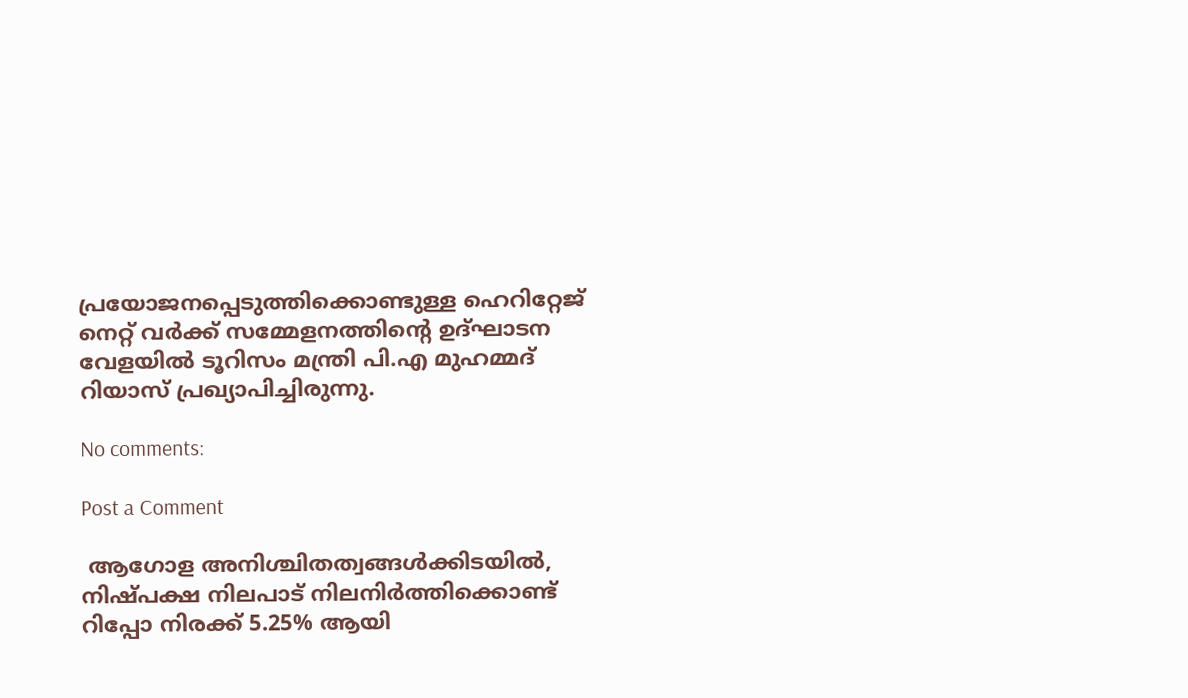പ്രയോജനപ്പെടുത്തിക്കൊണ്ടുള്ള ഹെറിറ്റേജ് നെറ്റ് വര്‍ക്ക് സമ്മേളനത്തിന്‍റെ ഉദ്ഘാടന വേളയില്‍ ടൂറിസം മന്ത്രി പി.എ മുഹമ്മദ് റിയാസ് പ്രഖ്യാപിച്ചിരുന്നു.

No comments:

Post a Comment

 ആഗോള അനിശ്ചിതത്വങ്ങള്‍ക്കിടയില്‍, നിഷ്പക്ഷ നിലപാട് നിലനിര്‍ത്തിക്കൊണ്ട് റിപ്പോ നിരക്ക് 5.25% ആയി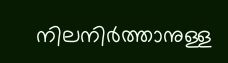നിലനിര്‍ത്താനുള്ള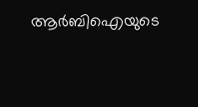ആര്‍ബിഐയുടെ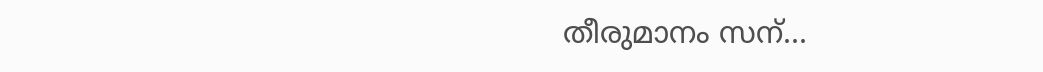തീരുമാനം സന്...